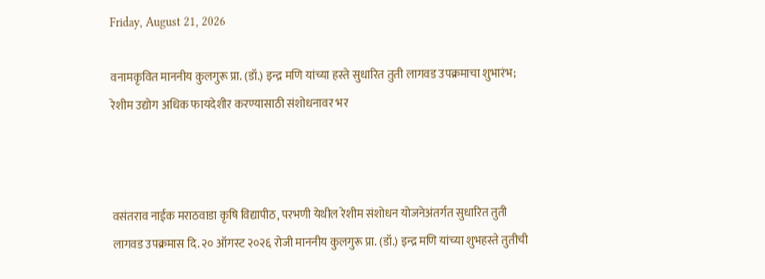Friday, August 21, 2026

वनामकृवित माननीय कुलगुरू प्रा. (डॉ.) इन्द्र मणि यांच्या हस्ते सुधारित तुती लागवड उपक्रमाचा शुभारंभ; रेशीम उद्योग अधिक फायदेशीर करण्यासाठी संशोधनावर भर



वसंतराव नाईक मराठवाडा कृषि विद्यापीठ, परभणी येथील रेशीम संशोधन योजनेअंतर्गत सुधारित तुती लागवड उपक्रमास दि. २० ऑगस्ट २०२६ रोजी माननीय कुलगुरू प्रा. (डॉ.) इन्द्र मणि यांच्या शुभहस्ते तुतीची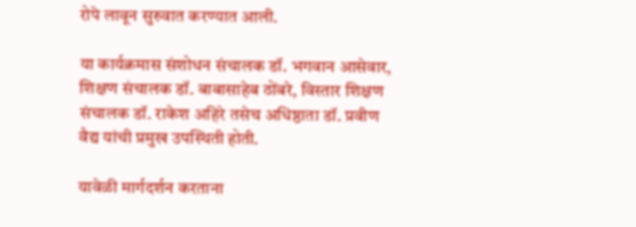रोपे लावून सुरुवात करण्यात आली.

या कार्यक्रमास संशोधन संचालक डॉ. भगवान आसेवार, शिक्षण संचालक डॉ. बाबासाहेब ठोंबरे, विस्तार शिक्षण संचालक डॉ. राकेश अहिरे तसेच अधिष्ठाता डॉ. प्रवीण वैद्य यांची प्रमुख उपस्थिती होती.

यावेळी मार्गदर्शन करताना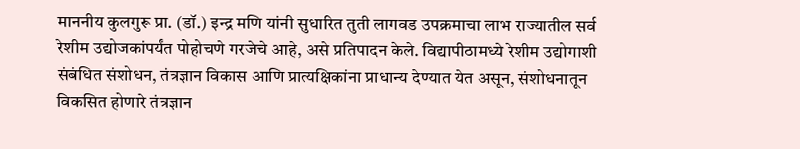माननीय कुलगुरू प्रा. (डॉ.) इन्द्र मणि यांनी सुधारित तुती लागवड उपक्रमाचा लाभ राज्यातील सर्व रेशीम उद्योजकांपर्यंत पोहोचणे गरजेचे आहे, असे प्रतिपादन केले. विद्यापीठामध्ये रेशीम उद्योगाशी संबंधित संशोधन, तंत्रज्ञान विकास आणि प्रात्यक्षिकांना प्राधान्य देण्यात येत असून, संशोधनातून विकसित होणारे तंत्रज्ञान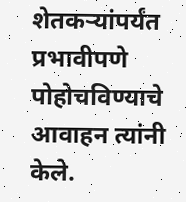शेतकऱ्यांपर्यंत प्रभावीपणे पोहोचविण्याचे आवाहन त्यांनी केले.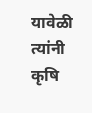यावेळी त्यांनी कृषि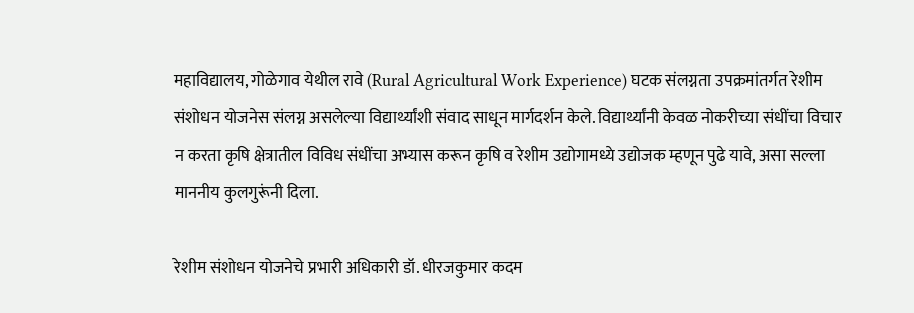महाविद्यालय, गोळेगाव येथील रावे (Rural Agricultural Work Experience) घटक संलग्नता उपक्रमांतर्गत रेशीम संशोधन योजनेस संलग्न असलेल्या विद्यार्थ्यांशी संवाद साधून मार्गदर्शन केले. विद्यार्थ्यांनी केवळ नोकरीच्या संधींचा विचार न करता कृषि क्षेत्रातील विविध संधींचा अभ्यास करून कृषि व रेशीम उद्योगामध्ये उद्योजक म्हणून पुढे यावे, असा सल्ला माननीय कुलगुरूंनी दिला.

रेशीम संशोधन योजनेचे प्रभारी अधिकारी डॉ. धीरजकुमार कदम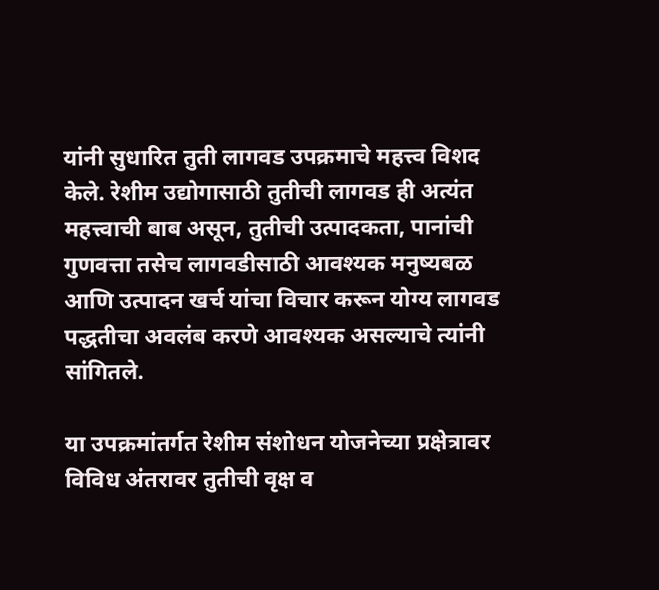यांनी सुधारित तुती लागवड उपक्रमाचे महत्त्व विशद केले. रेशीम उद्योगासाठी तुतीची लागवड ही अत्यंत महत्त्वाची बाब असून, तुतीची उत्पादकता, पानांची गुणवत्ता तसेच लागवडीसाठी आवश्यक मनुष्यबळ आणि उत्पादन खर्च यांचा विचार करून योग्य लागवड पद्धतीचा अवलंब करणे आवश्यक असल्याचे त्यांनी सांगितले.

या उपक्रमांतर्गत रेशीम संशोधन योजनेच्या प्रक्षेत्रावर विविध अंतरावर तुतीची वृक्ष व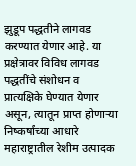झुडूप पद्धतीने लागवड करण्यात येणार आहे. या प्रक्षेत्रावर विविध लागवड पद्धतींचे संशोधन व प्रात्यक्षिके घेण्यात येणार असून, त्यातून प्राप्त होणाऱ्या निष्कर्षांच्या आधारे महाराष्ट्रातील रेशीम उत्पादक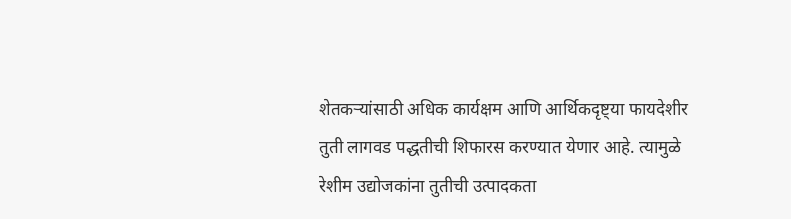शेतकऱ्यांसाठी अधिक कार्यक्षम आणि आर्थिकदृष्ट्या फायदेशीर तुती लागवड पद्धतीची शिफारस करण्यात येणार आहे. त्यामुळे रेशीम उद्योजकांना तुतीची उत्पादकता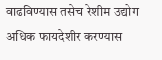वाढविण्यास तसेच रेशीम उद्योग अधिक फायदेशीर करण्यास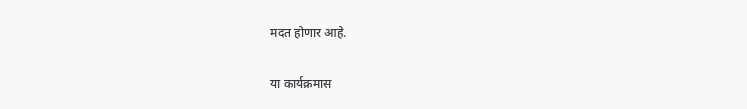मदत होणार आहे.

या कार्यक्रमास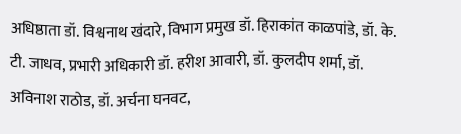अधिष्ठाता डॉ. विश्वनाथ खंदारे, विभाग प्रमुख डॉ. हिराकांत काळपांडे, डॉ. के. टी. जाधव, प्रभारी अधिकारी डॉ. हरीश आवारी, डॉ. कुलदीप शर्मा, डॉ. अविनाश राठोड, डॉ. अर्चना घनवट,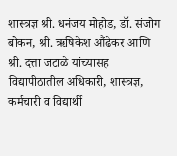शास्त्रज्ञ श्री. धनंजय मोहोड, डॉ. संजोग बोकन, श्री. ऋषिकेश औंढेकर आणि श्री. दत्ता जटाळे यांच्यासह विद्यापीठातील अधिकारी, शास्त्रज्ञ, कर्मचारी व विद्यार्थी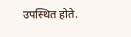उपस्थित होते.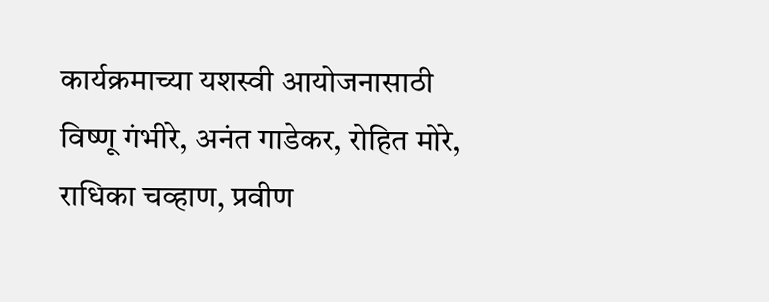कार्यक्रमाच्या यशस्वी आयोजनासाठी विष्णू गंभीरे, अनंत गाडेकर, रोहित मोरे, राधिका चव्हाण, प्रवीण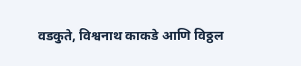वडकुते, विश्वनाथ काकडे आणि विठ्ठल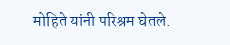मोहिते यांनी परिश्रम घेतले.